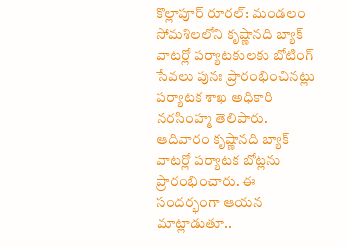కొల్లాపూర్ రూరల్: మండలం సోమశిలలోని కృష్ణానది బ్యాక్ వాటర్లో పర్యాటకులకు బోటింగ్ సేవలు పునః ప్రారంభించినట్లు పర్యాటక శాఖ అధికారి నరసింహ్మ తెలిపారు. ఆదివారం కృష్ణానది బ్యాక్ వాటర్లో పర్యాటక బోట్లను ప్రారంభించారు. ఈ సందర్భంగా ఆయన మాట్లాడుతూ..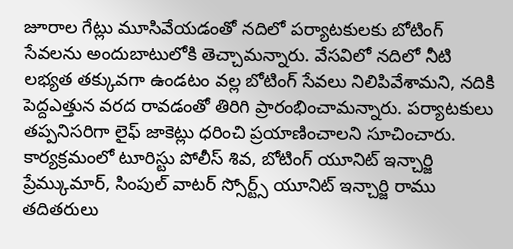జూరాల గేట్లు మూసివేయడంతో నదిలో పర్యాటకులకు బోటింగ్ సేవలను అందుబాటులోకి తెచ్చామన్నారు. వేసవిలో నదిలో నీటి లభ్యత తక్కువగా ఉండటం వల్ల బోటింగ్ సేవలు నిలిపివేశామని, నదికి పెద్దఎత్తున వరద రావడంతో తిరిగి ప్రారంభించామన్నారు. పర్యాటకులు తప్పనిసరిగా లైఫ్ జాకెట్లు ధరించి ప్రయాణించాలని సూచించారు. కార్యక్రమంలో టూరిస్టు పోలీస్ శివ, బోటింగ్ యూనిట్ ఇన్చార్జి ప్రేమ్కుమార్, సింపుల్ వాటర్ స్సోర్ట్స్ యూనిట్ ఇన్చార్జి రాము తదితరులు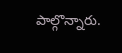పాల్గొన్నారు.